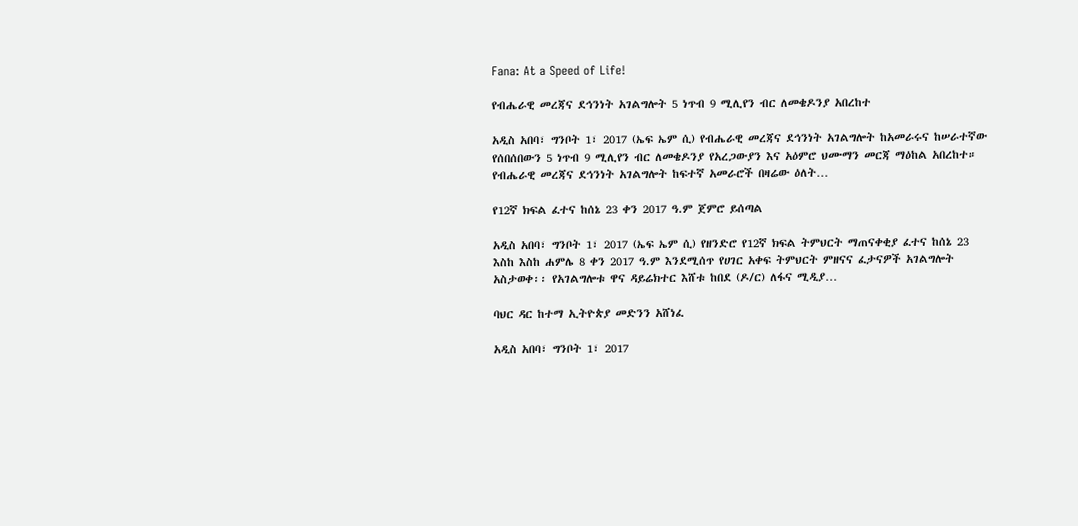Fana: At a Speed of Life!

የብሔራዊ መረጃና ደኅንነት አገልግሎት 5 ነጥብ 9 ሚሊየን ብር ለመቄዶንያ አበረከተ

አዲስ አበባ፣ ግንቦት 1፣ 2017 (ኤፍ ኤም ሲ) የብሔራዊ መረጃና ደኅንነት አገልግሎት ከአመራሩና ከሠራተኛው የሰበሰበውን 5 ነጥብ 9 ሚሊየን ብር ለመቄዶንያ የአረጋውያን እና አዕምሮ ህሙማን መርጃ ማዕከል አበረከተ። የብሔራዊ መረጃና ደኅንነት አገልግሎት ከፍተኛ አመራሮች በዛሬው ዕለት…

የ12ኛ ክፍል ፈተና ከሰኔ 23 ቀን 2017 ዓ.ም ጀምሮ ይሰጣል

አዲስ አበባ፣ ግንቦት 1፣ 2017 (ኤፍ ኤም ሲ) የዘንድሮ የ12ኛ ክፍል ትምህርት ማጠናቀቂያ ፈተና ከሰኔ 23 እስከ እስከ ሐምሌ 8 ቀን 2017 ዓ.ም እንደሚሰጥ የሀገር አቀፍ ትምህርት ምዘናና ፈታናዎች አገልግሎት አስታወቀ፡፡ የአገልግሎቱ ዋና ዳይሬክተር እሸቱ ከበደ (ዶ/ር) ለፋና ሚዲያ…

ባህር ዳር ከተማ ኢትዮጵያ መድንን አሸነፈ

አዲስ አበባ፣ ግንቦት 1፣ 2017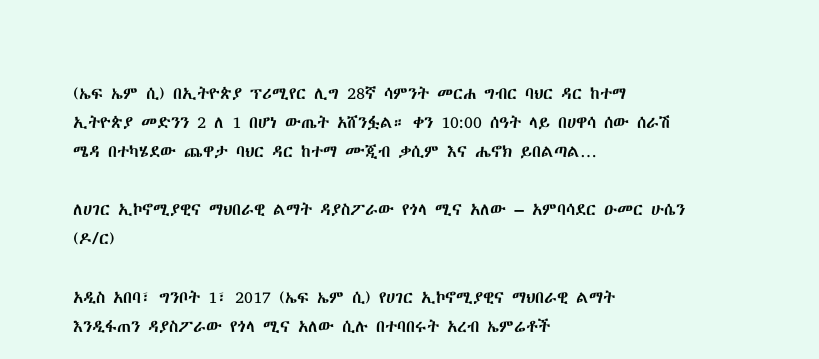(ኤፍ ኤም ሲ) በኢትዮጵያ ፕሪሚየር ሊግ 28ኛ ሳምንት መርሐ ግብር ባህር ዳር ከተማ ኢትዮጵያ መድንን 2 ለ 1 በሆነ ውጤት አሸንፏል። ቀን 10:00 ሰዓት ላይ በሀዋሳ ሰው ሰራሽ ሜዳ በተካሄደው ጨዋታ ባህር ዳር ከተማ ሙጂብ ቃሲም እና ሔኖክ ይበልጣል…

ለሀገር ኢኮኖሚያዊና ማህበራዊ ልማት ዳያስፖራው የጎላ ሚና አለው – አምባሳደር ዑመር ሁሴን (ዶ/ር)

አዲስ አበባ፣ ግንቦት 1፣ 2017 (ኤፍ ኤም ሲ) የሀገር ኢኮኖሚያዊና ማህበራዊ ልማት እንዲፋጠን ዳያስፖራው የጎላ ሚና አለው ሲሉ በተባበሩት አረብ ኤምሬቶች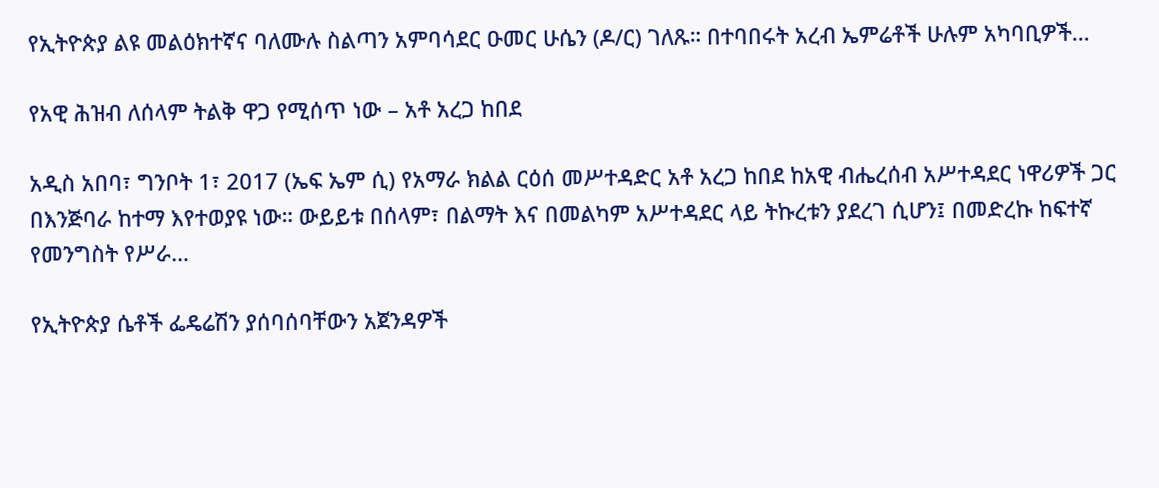የኢትዮጵያ ልዩ መልዕክተኛና ባለሙሉ ስልጣን አምባሳደር ዑመር ሁሴን (ዶ/ር) ገለጹ። በተባበሩት አረብ ኤምሬቶች ሁሉም አካባቢዎች…

የአዊ ሕዝብ ለሰላም ትልቅ ዋጋ የሚሰጥ ነው – አቶ አረጋ ከበደ

አዲስ አበባ፣ ግንቦት 1፣ 2017 (ኤፍ ኤም ሲ) የአማራ ክልል ርዕሰ መሥተዳድር አቶ አረጋ ከበደ ከአዊ ብሔረሰብ አሥተዳደር ነዋሪዎች ጋር በእንጅባራ ከተማ እየተወያዩ ነው። ውይይቱ በሰላም፣ በልማት እና በመልካም አሥተዳደር ላይ ትኩረቱን ያደረገ ሲሆን፤ በመድረኩ ከፍተኛ የመንግስት የሥራ…

የኢትዮጵያ ሴቶች ፌዴሬሽን ያሰባሰባቸውን አጀንዳዎች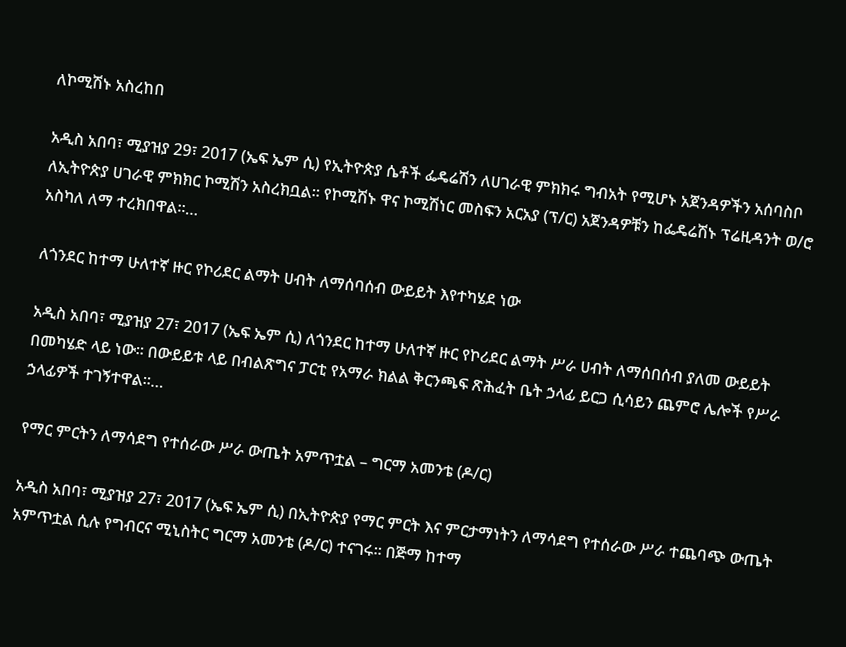ለኮሚሽኑ አስረከበ

አዲስ አበባ፣ ሚያዝያ 29፣ 2017 (ኤፍ ኤም ሲ) የኢትዮጵያ ሴቶች ፌዴሬሽን ለሀገራዊ ምክክሩ ግብአት የሚሆኑ አጀንዳዎችን አሰባስቦ ለኢትዮጵያ ሀገራዊ ምክክር ኮሚሽን አስረክቧል። የኮሚሽኑ ዋና ኮሚሽነር መስፍን አርአያ (ፕ/ር) አጀንዳዎቹን ከፌዴሬሽኑ ፕሬዚዳንት ወ/ሮ አስካለ ለማ ተረክበዋል።…

ለጎንደር ከተማ ሁለተኛ ዙር የኮሪደር ልማት ሀብት ለማሰባሰብ ውይይት እየተካሄደ ነው

አዲስ አበባ፣ ሚያዝያ 27፣ 2017 (ኤፍ ኤም ሲ) ለጎንደር ከተማ ሁለተኛ ዙር የኮሪደር ልማት ሥራ ሀብት ለማሰበሰብ ያለመ ውይይት በመካሄድ ላይ ነው፡፡ በውይይቱ ላይ በብልጽግና ፓርቲ የአማራ ክልል ቅርንጫፍ ጽሕፈት ቤት ኃላፊ ይርጋ ሲሳይን ጨምሮ ሌሎች የሥራ ኃላፊዎች ተገኝተዋል፡፡…

የማር ምርትን ለማሳደግ የተሰራው ሥራ ውጤት አምጥቷል – ግርማ አመንቴ (ዶ/ር)

አዲስ አበባ፣ ሚያዝያ 27፣ 2017 (ኤፍ ኤም ሲ) በኢትዮጵያ የማር ምርት እና ምርታማነትን ለማሳደግ የተሰራው ሥራ ተጨባጭ ውጤት አምጥቷል ሲሉ የግብርና ሚኒስትር ግርማ አመንቴ (ዶ/ር) ተናገሩ። በጅማ ከተማ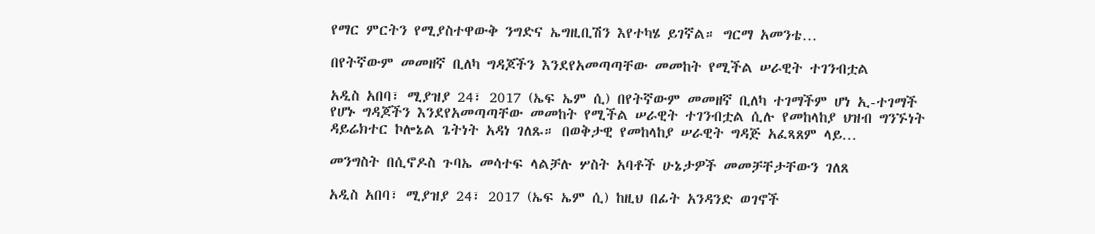የማር ምርትን የሚያስተዋውቅ ንግድና ኤግዚቢሽን እየተካሄ ይገኛል። ግርማ አመንቴ…

በየትኛውም መመዘኛ ቢለካ ግዳጆችን እንደየአመጣጣቸው መመከት የሚችል ሠራዊት ተገንብቷል

አዲስ አበባ፣ ሚያዝያ 24፣ 2017 (ኤፍ ኤም ሲ) በየትኛውም መመዘኛ ቢለካ ተገማችም ሆነ ኢ-ተገማች የሆኑ ግዳጆችን እንደየአመጣጣቸው መመከት የሚችል ሠራዊት ተገንብቷል ሲሉ የመከላከያ ህዝብ ግንኙነት ዳይሬክተር ኮሎኔል ጌትነት አዳነ ገለጹ። በወቅታዊ የመከላከያ ሠራዊት ግዳጅ አፈጻጸም ላይ…

መንግስት በሲኖዶስ ጉባኤ መሳተፍ ላልቻሉ ሦስት አባቶች ሁኔታዎች መመቻቸታቸውን ገለጸ

አዲስ አበባ፣ ሚያዝያ 24፣ 2017 (ኤፍ ኤም ሲ) ከዚህ በፊት አንዳንድ ወገኖች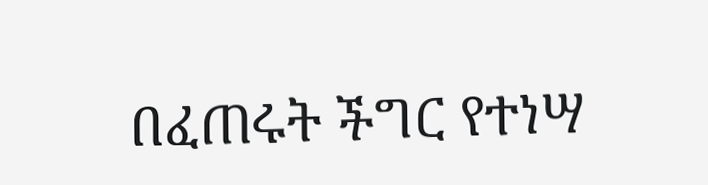በፈጠሩት ችግር የተነሣ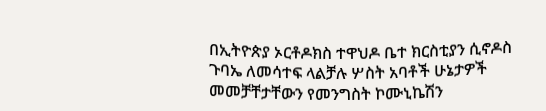በኢትዮጵያ ኦርቶዶክስ ተዋህዶ ቤተ ክርስቲያን ሲኖዶስ ጉባኤ ለመሳተፍ ላልቻሉ ሦስት አባቶች ሁኔታዎች መመቻቸታቸውን የመንግስት ኮሙኒኬሽን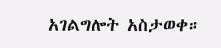አገልግሎት አስታወቀ።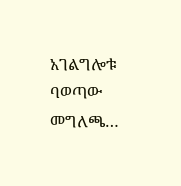አገልግሎቱ ባወጣው መግለጫ…